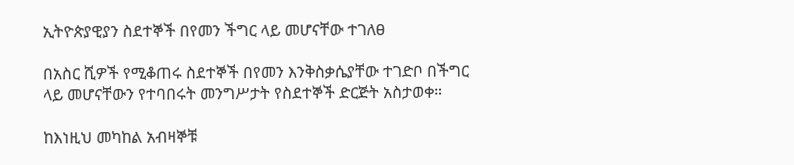ኢትዮጵያዊያን ስደተኞች በየመን ችግር ላይ መሆናቸው ተገለፀ

በአስር ሺዎች የሚቆጠሩ ስደተኞች በየመን እንቅስቃሴያቸው ተገድቦ በችግር ላይ መሆናቸውን የተባበሩት መንግሥታት የስደተኞች ድርጅት አስታወቀ።

ከእነዚህ መካከል አብዛኞቹ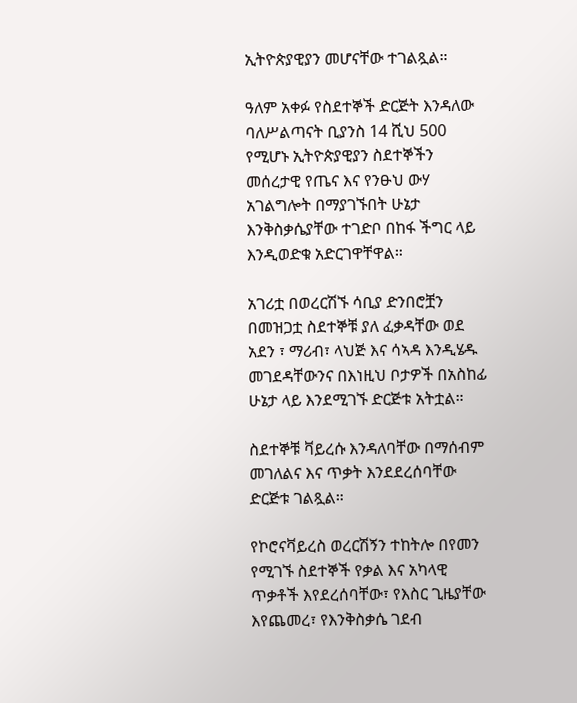ኢትዮጵያዊያን መሆናቸው ተገልጿል።

ዓለም አቀፉ የስደተኞች ድርጅት እንዳለው ባለሥልጣናት ቢያንስ 14 ሺህ 500 የሚሆኑ ኢትዮጵያዊያን ስደተኞችን መሰረታዊ የጤና እና የንፁህ ውሃ አገልግሎት በማያገኙበት ሁኔታ እንቅስቃሴያቸው ተገድቦ በከፋ ችግር ላይ እንዲወድቁ አድርገዋቸዋል።

አገሪቷ በወረርሽኙ ሳቢያ ድንበሮቿን በመዝጋቷ ስደተኞቹ ያለ ፈቃዳቸው ወደ አደን ፣ ማሪብ፣ ላህጅ እና ሳኣዳ እንዲሄዱ መገደዳቸውንና በእነዚህ ቦታዎች በአስከፊ ሁኔታ ላይ እንደሚገኙ ድርጅቱ አትቷል።

ስደተኞቹ ቫይረሱ እንዳለባቸው በማሰብም መገለልና እና ጥቃት እንደደረሰባቸው ድርጅቱ ገልጿል።

የኮሮናቫይረስ ወረርሽኝን ተከትሎ በየመን የሚገኙ ስደተኞች የቃል እና አካላዊ ጥቃቶች እየደረሰባቸው፣ የእስር ጊዜያቸው እየጨመረ፣ የእንቅስቃሴ ገደብ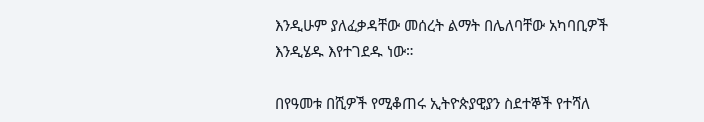እንዲሁም ያለፈቃዳቸው መሰረት ልማት በሌለባቸው አካባቢዎች እንዲሄዱ እየተገደዱ ነው።

በየዓመቱ በሺዎች የሚቆጠሩ ኢትዮጵያዊያን ስደተኞች የተሻለ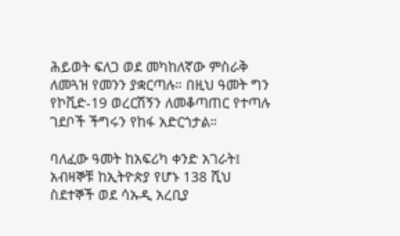ሕይወት ፍለጋ ወደ መካከለኛው ምስራቅ ለመጓዝ የመንን ያቋርጣሉ። በዚህ ዓመት ግን የኮቪድ-19 ወረርሽኝን ለመቆጣጠር የተጣሉ ገደቦች ችግሩን የከፋ አድርጎታል።

ባለፈው ዓመት ከአፍሪካ ቀንድ አገራት፤ አብዛኞቹ ከኢትዮጵያ የሆኑ 138 ሺህ ስደተኞች ወደ ሳኡዲ አረቢያ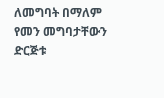ለመግባት በማለም የመን መግባታቸውን ድርጅቱ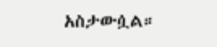አስታውሷል።